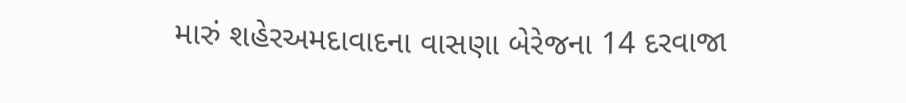મારું શહેરઅમદાવાદના વાસણા બેરેજના 14 દરવાજા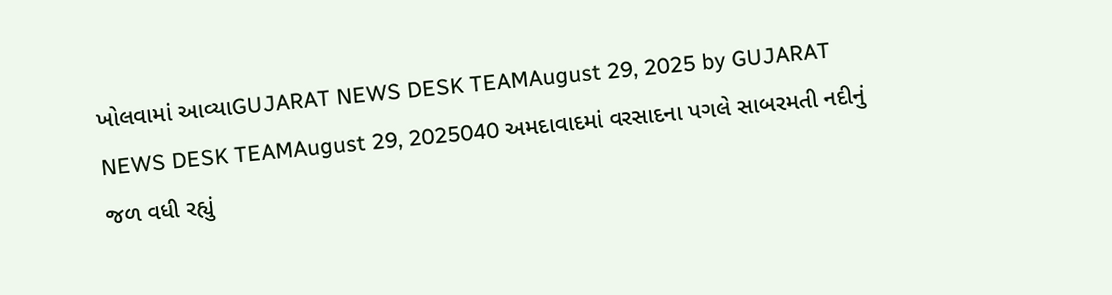ખોલવામાં આવ્યાGUJARAT NEWS DESK TEAMAugust 29, 2025 by GUJARAT NEWS DESK TEAMAugust 29, 2025040 અમદાવાદમાં વરસાદના પગલે સાબરમતી નદીનું જળ વધી રહ્યું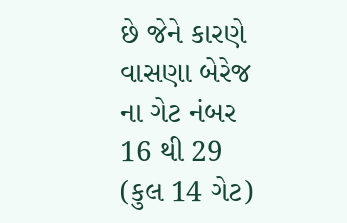છે જેને કારણે વાસણા બેરેજ ના ગેટ નંબર 16 થી 29 (કુલ 14 ગેટ)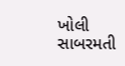ખોલી સાબરમતી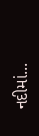નદીમાં...